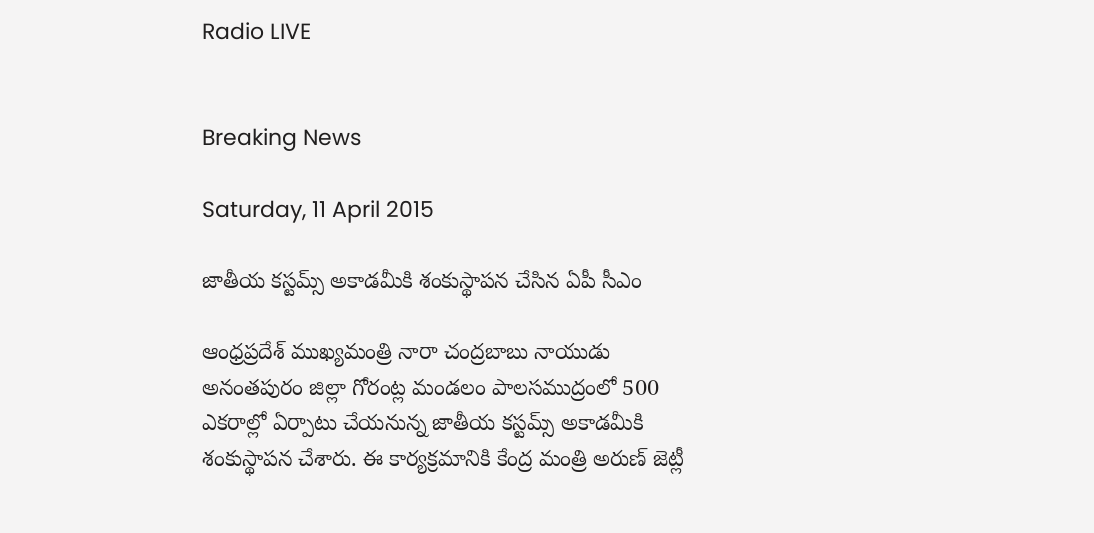Radio LIVE


Breaking News

Saturday, 11 April 2015

జాతీయ కస్టమ్స్ అకాడమీకి శంకుస్థాపన చేసిన ఏపీ సీఎం

ఆంధ్రప్రదేశ్ ముఖ్యమంత్రి నారా చంద్రబాబు నాయుడు అనంతపురం జిల్లా గోరంట్ల మండలం పాలసముద్రంలో 500 ఎకరాల్లో ఏర్పాటు చేయనున్న జాతీయ కస్టమ్స్ అకాడమీకి శంకుస్థాపన చేశారు. ఈ కార్యక్రమానికి కేంద్ర మంత్రి అరుణ్ జెట్లీ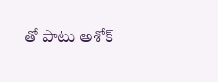తో పాటు అశోక్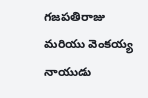గజపతిరాజు మరియు వెంకయ్య నాయుడు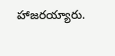హాజరయ్యారు.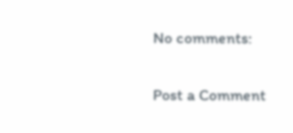No comments:

Post a Comment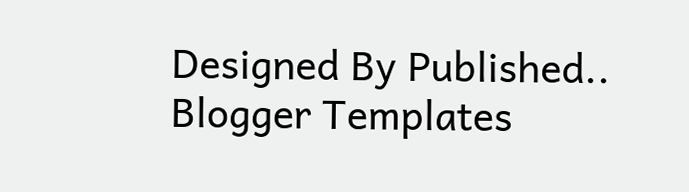Designed By Published.. Blogger Templates